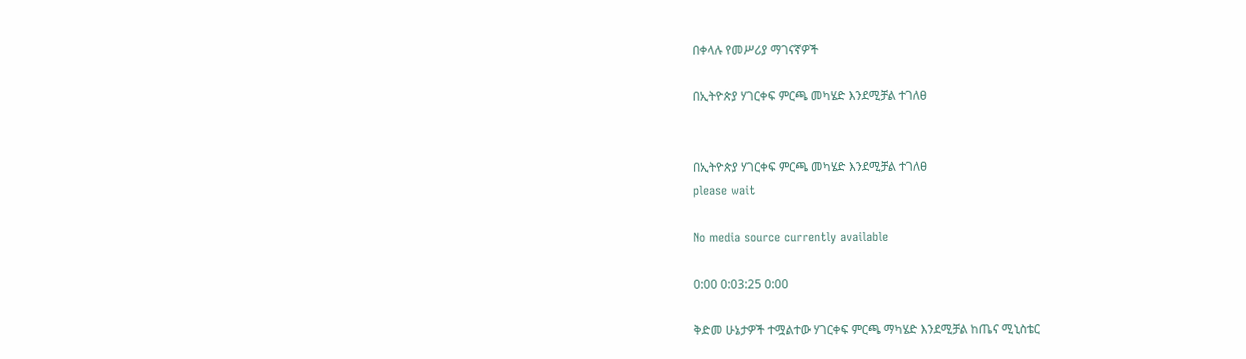በቀላሉ የመሥሪያ ማገናኛዎች

በኢትዮጵያ ሃገርቀፍ ምርጫ መካሄድ እንደሚቻል ተገለፀ


በኢትዮጵያ ሃገርቀፍ ምርጫ መካሄድ እንደሚቻል ተገለፀ
please wait

No media source currently available

0:00 0:03:25 0:00

ቅድመ ሁኔታዎች ተሟልተው ሃገርቀፍ ምርጫ ማካሄድ እንደሚቻል ከጤና ሚኒስቴር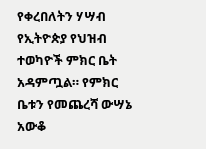የቀረበለትን ሃሣብ የኢትዮጵያ የህዝብ ተወካዮች ምክር ቤት አዳምጧል። የምክር ቤቱን የመጨረሻ ውሣኔ አውቆ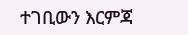ተገቢውን እርምጃ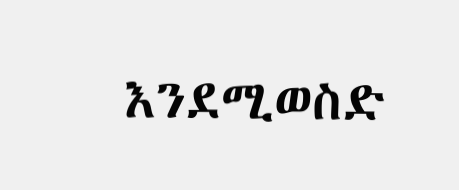እንደሚወስድ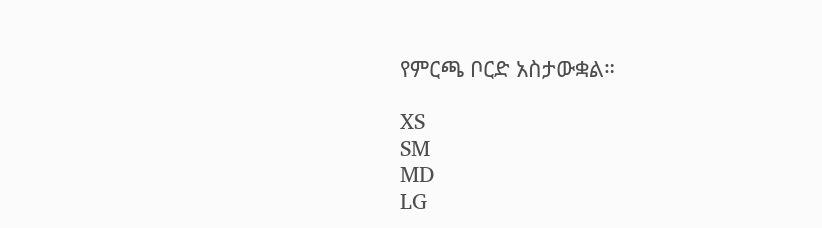የምርጫ ቦርድ አስታውቋል።

XS
SM
MD
LG